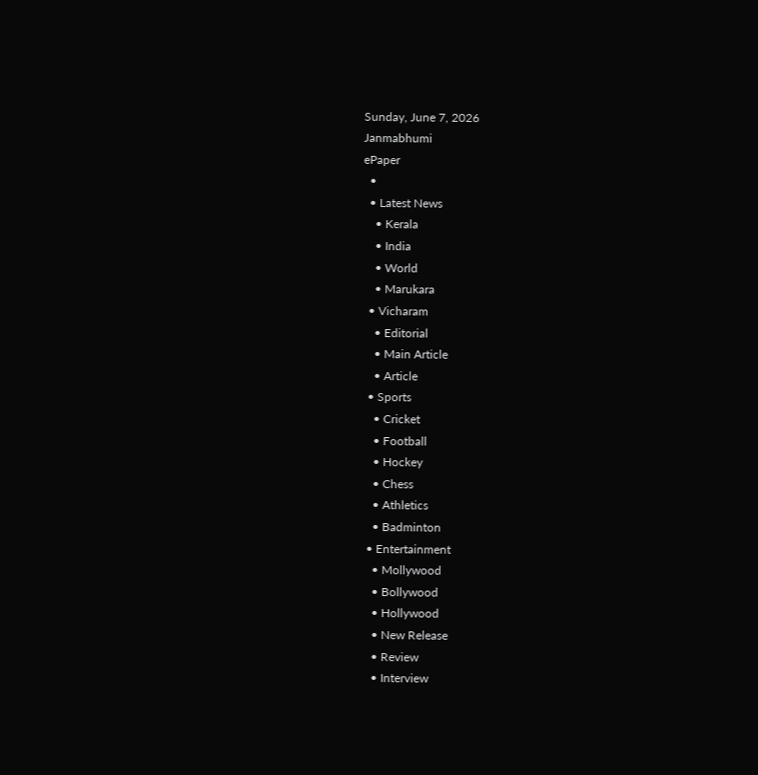Sunday, June 7, 2026
Janmabhumi
ePaper
  •
  • Latest News
    • Kerala
    • India
    • World
    • Marukara
  • Vicharam
    • Editorial
    • Main Article
    • Article
  • Sports
    • Cricket
    • Football
    • Hockey
    • Chess
    • Athletics
    • Badminton
  • Entertainment
    • Mollywood
    • Bollywood
    • Hollywood
    • New Release
    • Review
    • Interview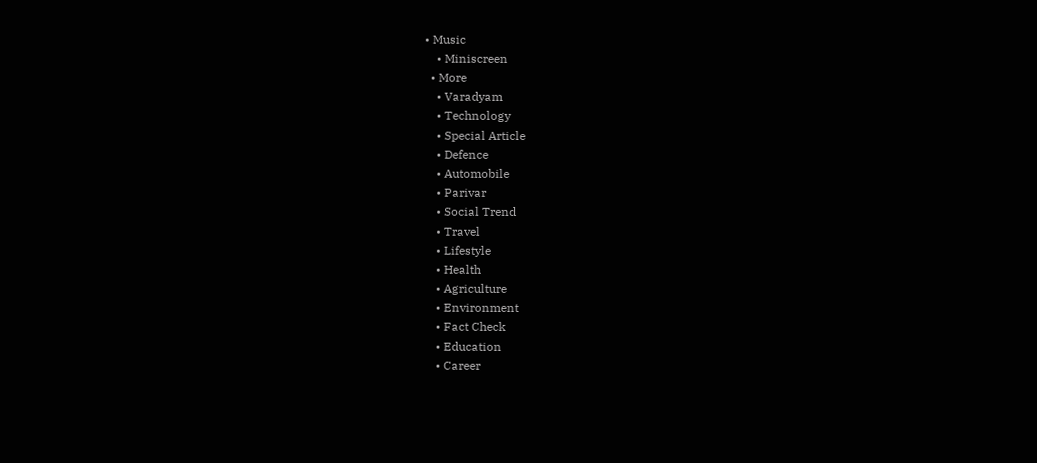• Music
    • Miniscreen
  • More
    • Varadyam
    • Technology
    • Special Article
    • Defence
    • Automobile
    • Parivar
    • Social Trend
    • Travel
    • Lifestyle
    • Health
    • Agriculture
    • Environment
    • Fact Check
    • Education
    • Career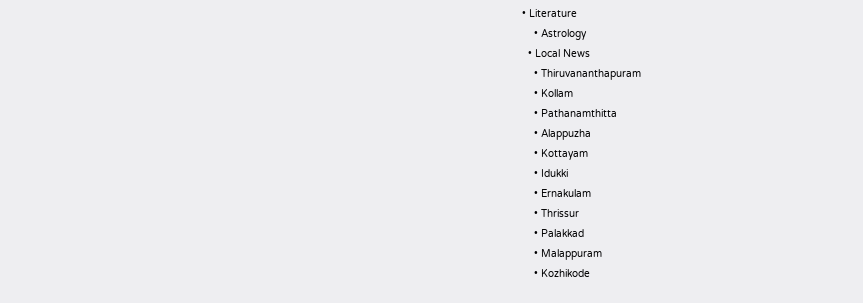• Literature
    • Astrology
  • Local News
    • Thiruvananthapuram
    • Kollam
    • Pathanamthitta
    • Alappuzha
    • Kottayam
    • Idukki
    • Ernakulam
    • Thrissur
    • Palakkad
    • Malappuram
    • Kozhikode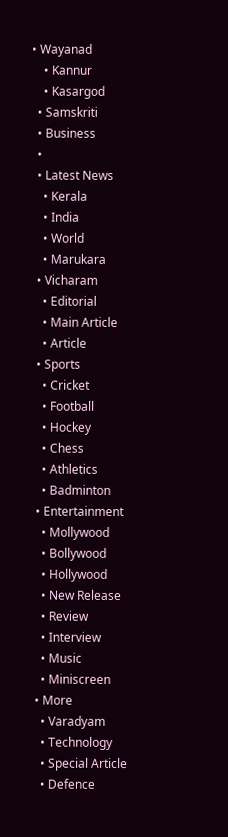• Wayanad
    • Kannur
    • Kasargod
  • Samskriti
  • Business
  •
  • Latest News
    • Kerala
    • India
    • World
    • Marukara
  • Vicharam
    • Editorial
    • Main Article
    • Article
  • Sports
    • Cricket
    • Football
    • Hockey
    • Chess
    • Athletics
    • Badminton
  • Entertainment
    • Mollywood
    • Bollywood
    • Hollywood
    • New Release
    • Review
    • Interview
    • Music
    • Miniscreen
  • More
    • Varadyam
    • Technology
    • Special Article
    • Defence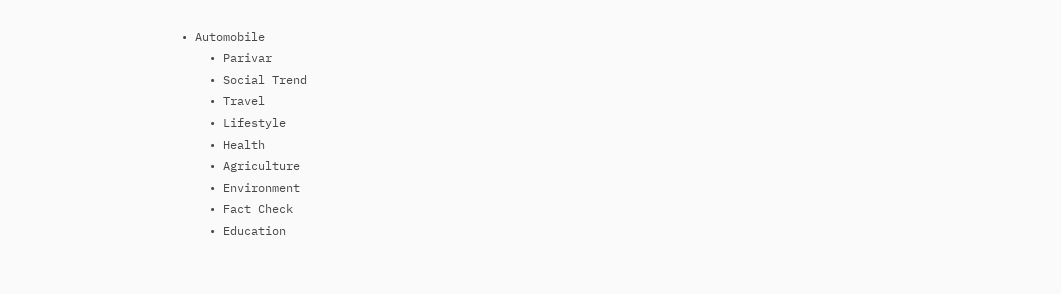• Automobile
    • Parivar
    • Social Trend
    • Travel
    • Lifestyle
    • Health
    • Agriculture
    • Environment
    • Fact Check
    • Education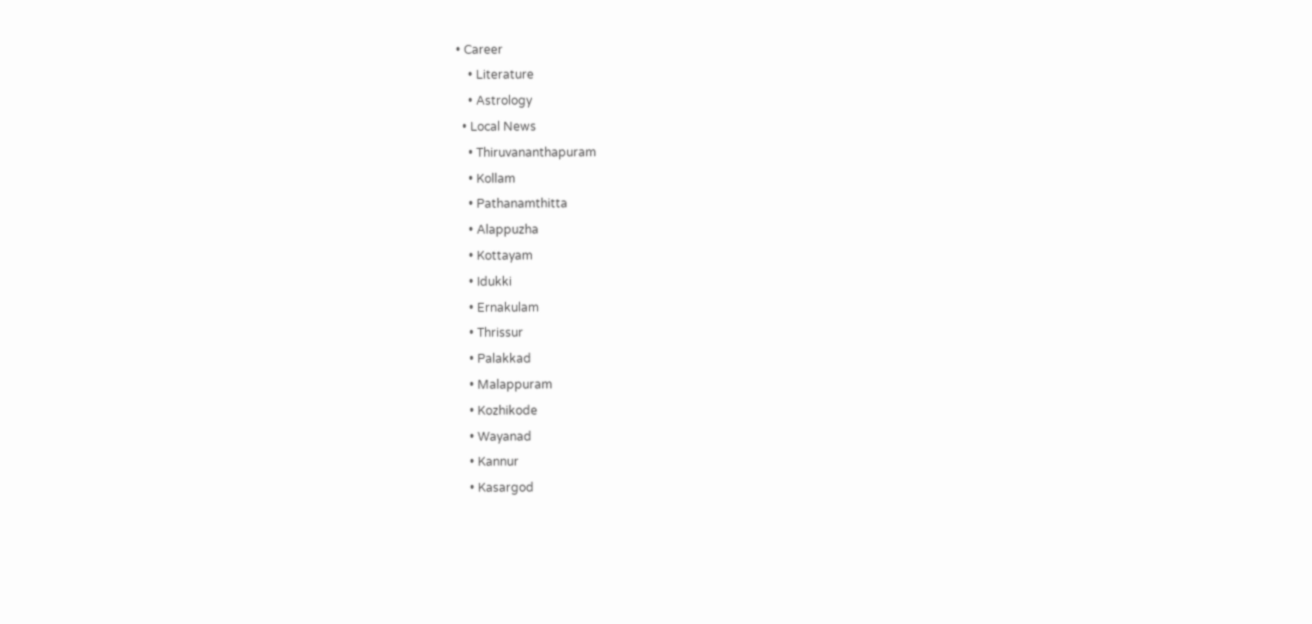• Career
    • Literature
    • Astrology
  • Local News
    • Thiruvananthapuram
    • Kollam
    • Pathanamthitta
    • Alappuzha
    • Kottayam
    • Idukki
    • Ernakulam
    • Thrissur
    • Palakkad
    • Malappuram
    • Kozhikode
    • Wayanad
    • Kannur
    • Kasargod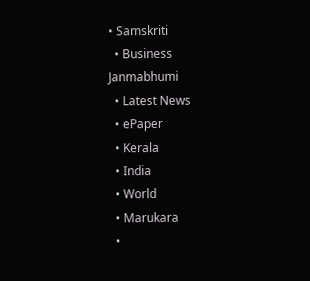• Samskriti
  • Business
Janmabhumi
  • Latest News
  • ePaper
  • Kerala
  • India
  • World
  • Marukara
  •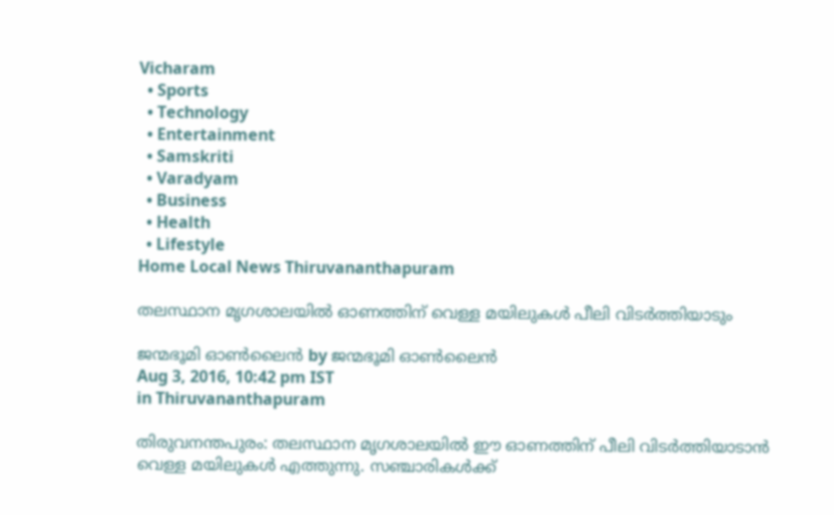Vicharam
  • Sports
  • Technology
  • Entertainment
  • Samskriti
  • Varadyam
  • Business
  • Health
  • Lifestyle
Home Local News Thiruvananthapuram

തലസ്ഥാന മൃഗശാലയില്‍ ഓണത്തിന് വെള്ള മയിലുകള്‍ പീലി വിടര്‍ത്തിയാടും

ജന്മഭൂമി ഓണ്‍ലൈന്‍ by ജന്മഭൂമി ഓണ്‍ലൈന്‍
Aug 3, 2016, 10:42 pm IST
in Thiruvananthapuram

തിരുവനന്തപുരം: തലസ്ഥാന മൃഗശാലയില്‍ ഈ ഓണത്തിന് പീലി വിടര്‍ത്തിയാടാന്‍ വെള്ള മയിലുകള്‍ എത്തുന്നു. സഞ്ചാരികള്‍ക്ക്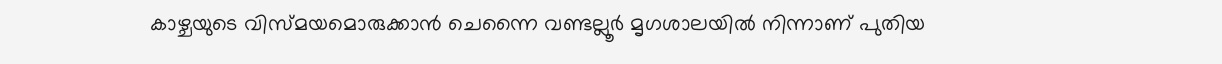കാഴ്ചയുടെ വിസ്മയമൊരുക്കാന്‍ ചെന്നൈ വണ്ടല്ലൂര്‍ മൃഗശാലയില്‍ നിന്നാണ് പുതിയ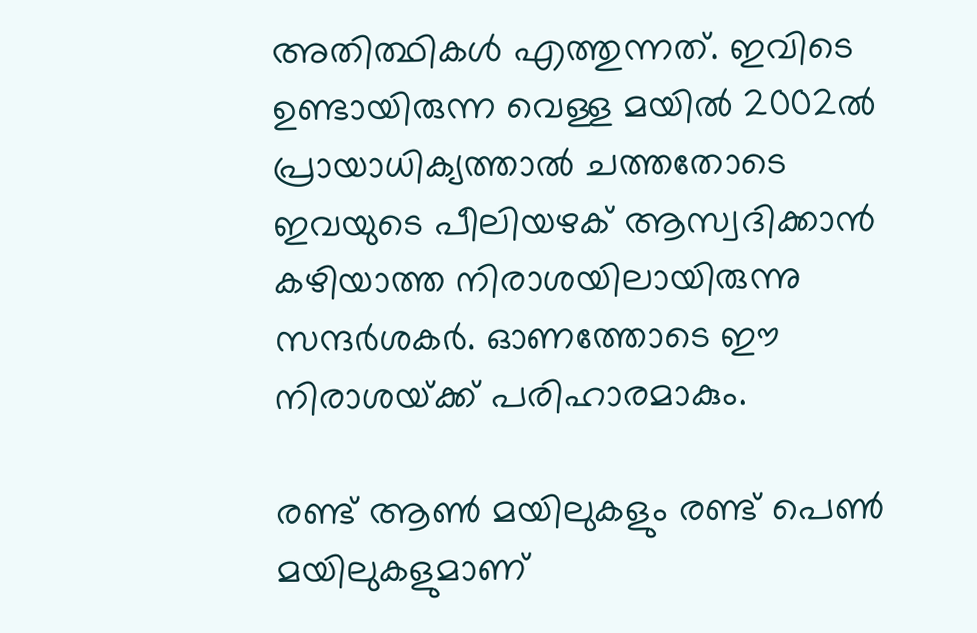അതിത്ഥികള്‍ എത്തുന്നത്. ഇവിടെ ഉണ്ടായിരുന്ന വെള്ള മയില്‍ 2002ല്‍ പ്രായാധിക്യത്താല്‍ ചത്തതോടെ ഇവയുടെ പീലിയഴക് ആസ്വദിക്കാന്‍ കഴിയാത്ത നിരാശയിലായിരുന്നു സന്ദര്‍ശകര്‍. ഓണത്തോടെ ഈ നിരാശയ്‌ക്ക് പരിഹാരമാകും.

രണ്ട് ആണ്‍ മയിലുകളും രണ്ട് പെണ്‍ മയിലുകളുമാണ്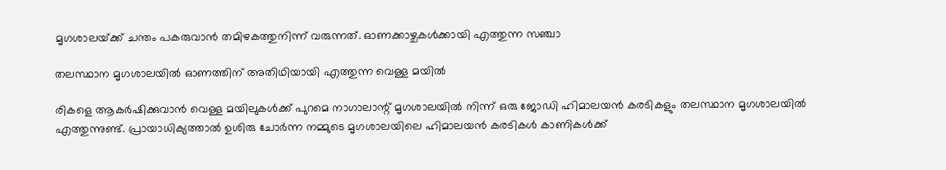മൃഗശാലയ്‌ക്ക് ചന്തം പകരുവാന്‍ തമിഴകത്തുനിന്ന് വരുന്നത്. ഓണക്കാഴ്ചകള്‍ക്കായി എത്തുന്ന സഞ്ചാ

തലസ്ഥാന മൃഗശാലയില്‍ ഓണത്തിന് അതിഥിയായി എത്തുന്ന വെള്ള മയില്‍

രികളെ ആകര്‍ഷിക്കുവാന്‍ വെള്ള മയിലുകള്‍ക്ക് പുറമെ നാഗാലാന്റ് മൃഗശാലയില്‍ നിന്ന് ഒരു ജോഡി ഹിമാലയന്‍ കരടികളും തലസ്ഥാന മൃഗശാലയില്‍ എത്തുന്നുണ്ട്. പ്രായാധിക്യത്താല്‍ ഉശിരു ചോര്‍ന്ന നമ്മുടെ മൃഗശാലയിലെ ഹിമാലയന്‍ കരടികള്‍ കാണികള്‍ക്ക്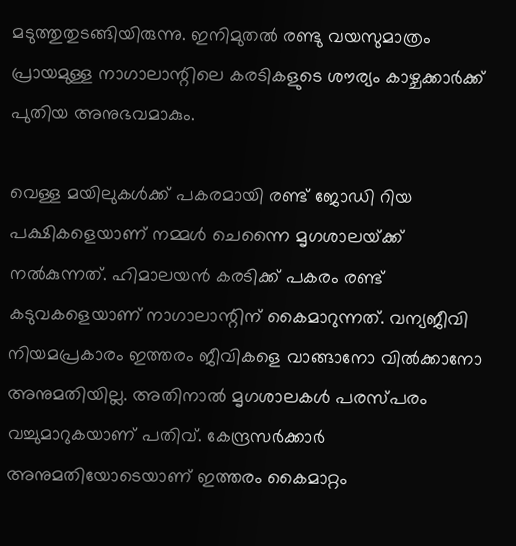മടുത്തുതുടങ്ങിയിരുന്നു. ഇനിമുതല്‍ രണ്ടു വയസുമാത്രം പ്രായമുള്ള നാഗാലാന്റിലെ കരടികളുടെ ശൗര്യം കാഴ്ചക്കാര്‍ക്ക് പുതിയ അനുഭവമാകും.

വെള്ള മയിലുകള്‍ക്ക് പകരമായി രണ്ട് ജോഡി റിയ പക്ഷികളെയാണ് നമ്മള്‍ ചെന്നൈ മൃഗശാലയ്‌ക്ക് നല്‍കുന്നത്. ഹിമാലയന്‍ കരടിക്ക് പകരം രണ്ട് കടുവകളെയാണ് നാഗാലാന്റിന് കൈമാറുന്നത്. വന്യജീവി നിയമപ്രകാരം ഇത്തരം ജീവികളെ വാങ്ങാനോ വില്‍ക്കാനോ അനുമതിയില്ല. അതിനാല്‍ മൃഗശാലകള്‍ പരസ്പരം വച്ചുമാറുകയാണ് പതിവ്. കേന്ദ്രസര്‍ക്കാര്‍ അനുമതിയോടെയാണ് ഇത്തരം കൈമാറ്റം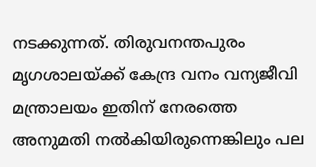നടക്കുന്നത്. തിരുവനന്തപുരം മൃഗശാലയ്‌ക്ക് കേന്ദ്ര വനം വന്യജീവി മന്ത്രാലയം ഇതിന് നേരത്തെ അനുമതി നല്‍കിയിരുന്നെങ്കിലും പല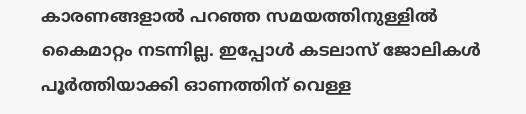കാരണങ്ങളാല്‍ പറഞ്ഞ സമയത്തിനുള്ളില്‍ കൈമാറ്റം നടന്നില്ല. ഇപ്പോള്‍ കടലാസ് ജോലികള്‍ പൂര്‍ത്തിയാക്കി ഓണത്തിന് വെള്ള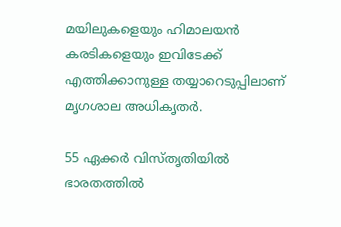മയിലുകളെയും ഹിമാലയന്‍ കരടികളെയും ഇവിടേക്ക് എത്തിക്കാനുള്ള തയ്യാറെടുപ്പിലാണ് മൃഗശാല അധികൃതര്‍.

55 ഏക്കര്‍ വിസ്തൃതിയില്‍ ഭാരതത്തില്‍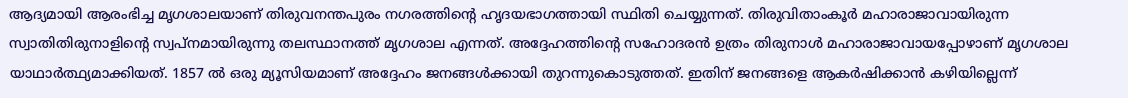ആദ്യമായി ആരംഭിച്ച മൃഗശാലയാണ് തിരുവനന്തപുരം നഗരത്തിന്റെ ഹൃദയഭാഗത്തായി സ്ഥിതി ചെയ്യുന്നത്. തിരുവിതാംകൂര്‍ മഹാരാജാവായിരുന്ന സ്വാതിതിരുനാളിന്റെ സ്വപ്‌നമായിരുന്നു തലസ്ഥാനത്ത് മൃഗശാല എന്നത്. അദ്ദേഹത്തിന്റെ സഹോദരന്‍ ഉത്രം തിരുനാള്‍ മഹാരാജാവായപ്പോഴാണ് മൃഗശാല യാഥാര്‍ത്ഥ്യമാക്കിയത്. 1857 ല്‍ ഒരു മ്യൂസിയമാണ് അദ്ദേഹം ജനങ്ങള്‍ക്കായി തുറന്നുകൊടുത്തത്. ഇതിന് ജനങ്ങളെ ആകര്‍ഷിക്കാന്‍ കഴിയില്ലെന്ന്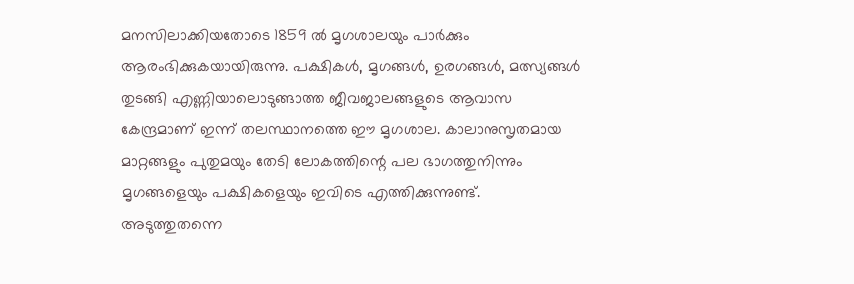മനസിലാക്കിയതോടെ 1859 ല്‍ മൃഗശാലയും പാര്‍ക്കും ആരംഭിക്കുകയായിരുന്നു. പക്ഷികള്‍, മൃഗങ്ങള്‍, ഉരഗങ്ങള്‍, മത്സ്യങ്ങള്‍ തുടങ്ങി എണ്ണിയാലൊടുങ്ങാത്ത ജീവജാലങ്ങളുടെ ആവാസ കേന്ദ്രമാണ് ഇന്ന് തലസ്ഥാനത്തെ ഈ മൃഗശാല. കാലാനുസൃതമായ മാറ്റങ്ങളും പുതുമയും തേടി ലോകത്തിന്റെ പല ഭാഗത്തുനിന്നും മൃഗങ്ങളെയും പക്ഷികളെയും ഇവിടെ എത്തിക്കുന്നുണ്ട്. അടുത്തുതന്നെ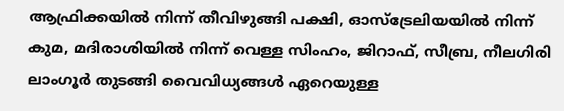ആഫ്രിക്കയില്‍ നിന്ന് തീവിഴുങ്ങി പക്ഷി, ഓസ്‌ട്രേലിയയില്‍ നിന്ന് കുമ, മദിരാശിയില്‍ നിന്ന് വെള്ള സിംഹം, ജിറാഫ്, സീബ്ര, നീലഗിരി ലാംഗൂര്‍ തുടങ്ങി വൈവിധ്യങ്ങള്‍ ഏറെയുള്ള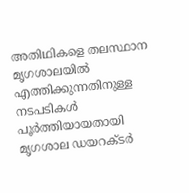അതിഥികളെ തലസ്ഥാന മൃഗശാലയില്‍ എത്തിക്കുന്നതിനുള്ള നടപടികള്‍ പൂര്‍ത്തിയായതായി മൃഗശാല ഡയറക്ടര്‍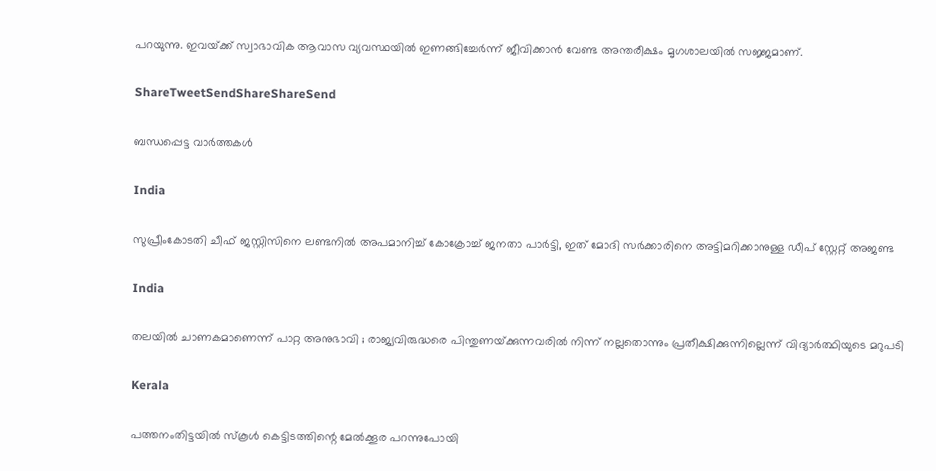പറയുന്നു. ഇവയ്‌ക്ക് സ്വാഭാവിക ആവാസ വ്യവസ്ഥയില്‍ ഇണങ്ങിച്ചേര്‍ന്ന് ജീവിക്കാന്‍ വേണ്ട അന്തരീക്ഷം മൃഗശാലയില്‍ സജ്ജമാണ്.

ShareTweetSendShareShareSend

ബന്ധപ്പെട്ട വാര്‍ത്തകള്‍

India

സുപ്രീംകോടതി ചീഫ് ജസ്റ്റിസിനെ ലണ്ടനില്‍ അപമാനിച്ച് കോക്രോച്ച് ജനതാ പാര്‍ട്ടി, ഇത് മോദി സര്‍ക്കാരിനെ അട്ടിമറിക്കാനുള്ള ഡീപ് സ്റ്റേറ്റ് അജണ്ട

India

തലയിൽ ചാണകമാണെന്ന് പാറ്റ അനുഭാവി ; രാജ്യവിരുദ്ധരെ പിന്തുണയ്‌ക്കുന്നവരിൽ നിന്ന് നല്ലതൊന്നും പ്രതീക്ഷിക്കുന്നില്ലെന്ന് വിദ്യാർത്ഥിയുടെ മറുപടി

Kerala

പത്തനംതിട്ടയില്‍ സ്‌കൂള്‍ കെട്ടിടത്തിന്റെ മേല്‍ക്കൂര പറന്നുപോയി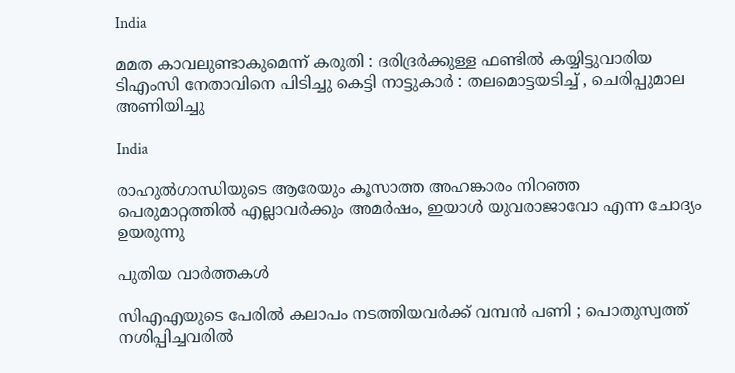India

മമത കാവലുണ്ടാകുമെന്ന് കരുതി : ദരിദ്രർക്കുള്ള ഫണ്ടിൽ കയ്യിട്ടുവാരിയ ടിഎംസി നേതാവിനെ പിടിച്ചു കെട്ടി നാട്ടുകാർ : തലമൊട്ടയടിച്ച് , ചെരിപ്പുമാല അണിയിച്ചു

India

രാഹുല്‍ഗാന്ധിയുടെ ആരേയും കൂസാത്ത അഹങ്കാരം നിറഞ്ഞ പെരുമാറ്റത്തില്‍ എല്ലാവര്‍ക്കും അമര്‍ഷം, ഇയാള്‍ യുവരാജാവോ എന്ന ചോദ്യം ഉയരുന്നു

പുതിയ വാര്‍ത്തകള്‍

സിഎഎയുടെ പേരിൽ കലാപം നടത്തിയവർക്ക് വമ്പൻ പണി ; പൊതുസ്വത്ത് നശിപ്പിച്ചവരിൽ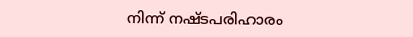നിന്ന് നഷ്ടപരിഹാരം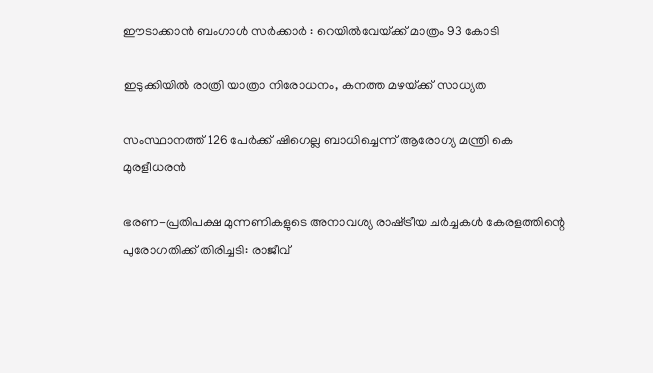ഈടാക്കാൻ ബംഗാൾ സർക്കാർ : റെയിൽവേയ്‌ക്ക് മാത്രം 93 കോടി

ഇടുക്കിയില്‍ രാത്രി യാത്രാ നിരോധനം, കനത്ത മഴയ്‌ക്ക് സാധ്യത

സംസ്ഥാനത്ത് 126 പേര്‍ക്ക് ഷിഗെല്ല ബാധിച്ചെന്ന് ആരോഗ്യ മന്ത്രി കെ മുരളീധരന്‍

ഭരണ-പ്രതിപക്ഷ മുന്നണികളുടെ അനാവശ്യ രാഷ്‌ട്രീയ ചർച്ചകൾ കേരളത്തിന്റെ പുരോഗതിക്ക് തിരിച്ചടി: രാജീവ്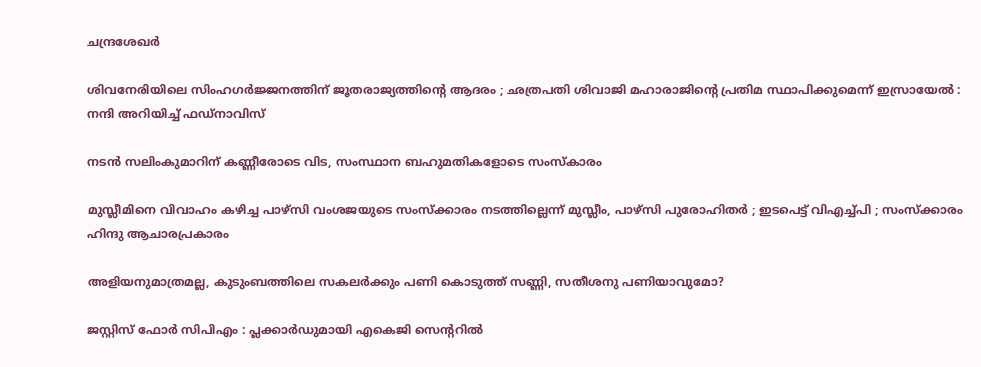ചന്ദ്രശേഖർ

ശിവനേരിയിലെ സിംഹഗർജ്ജനത്തിന് ജൂതരാജ്യത്തിന്റെ ആദരം ; ഛത്രപതി ശിവാജി മഹാരാജിന്റെ പ്രതിമ സ്ഥാപിക്കുമെന്ന് ഇസ്രായേൽ : നന്ദി അറിയിച്ച് ഫഡ്നാവിസ്

നടന്‍ സലിംകുമാറിന് കണ്ണീരോടെ വിട, സംസ്ഥാന ബഹുമതികളോടെ സംസ്‌കാരം

മുസ്ലീമിനെ വിവാഹം കഴിച്ച പാഴ്സി വംശജയുടെ സംസ്ക്കാരം നടത്തില്ലെന്ന് മുസ്ലീം, പാഴ്സി പുരോഹിതർ ; ഇടപെട്ട് വിഎച്ച്പി ; സംസ്ക്കാരം ഹിന്ദു ആചാരപ്രകാരം

അളിയനുമാത്രമല്ല, കുടുംബത്തിലെ സകലര്‍ക്കും പണി കൊടുത്ത് സണ്ണി, സതീശനു പണിയാവുമോ?

ജസ്റ്റിസ് ഫോര്‍ സിപിഎം : പ്ലക്കാര്‍ഡുമായി എകെജി സെന്ററില്‍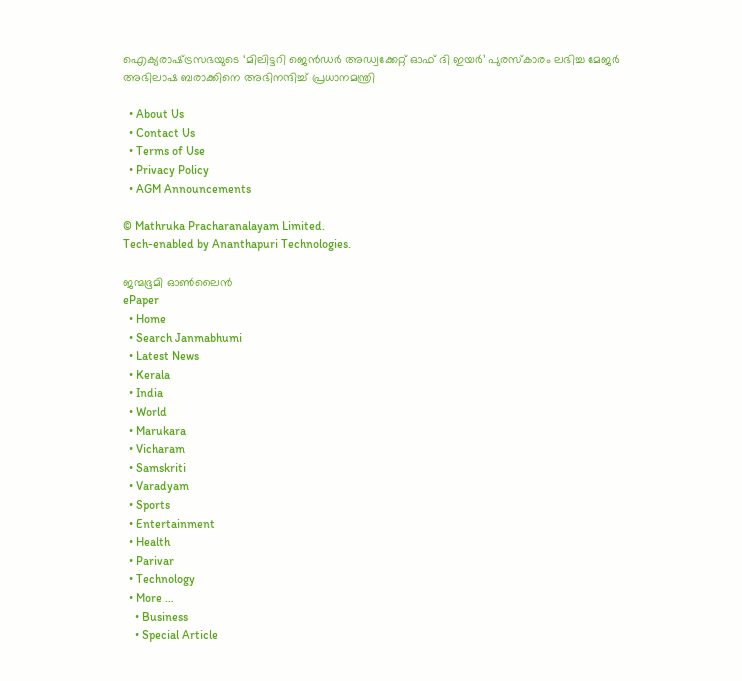ഐക്യരാഷ്‌ട്രസഭയുടെ ‘മിലിട്ടറി ജെൻഡർ അഡ്വക്കേറ്റ് ഓഫ് ദി ഇയർ’ പുരസ്‌കാരം ലഭിച്ച മേജർ അഭിലാഷ ബരാക്കിനെ അഭിനന്ദിച്ച് പ്രധാനമന്ത്രി

  • About Us
  • Contact Us
  • Terms of Use
  • Privacy Policy
  • AGM Announcements

© Mathruka Pracharanalayam Limited.
Tech-enabled by Ananthapuri Technologies.

ജന്മഭൂമി ഓണ്‍ലൈന്‍
ePaper
  • Home
  • Search Janmabhumi
  • Latest News
  • Kerala
  • India
  • World
  • Marukara
  • Vicharam
  • Samskriti
  • Varadyam
  • Sports
  • Entertainment
  • Health
  • Parivar
  • Technology
  • More …
    • Business
    • Special Article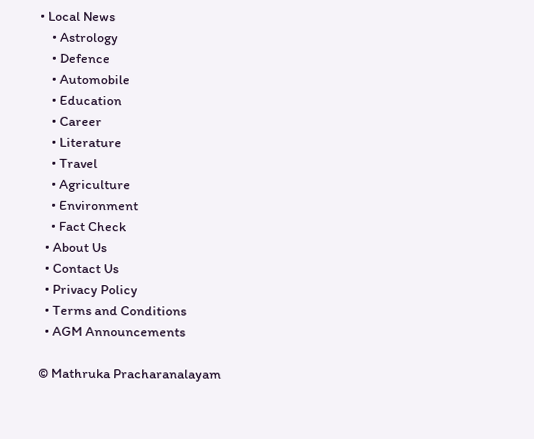• Local News
    • Astrology
    • Defence
    • Automobile
    • Education
    • Career
    • Literature
    • Travel
    • Agriculture
    • Environment
    • Fact Check
  • About Us
  • Contact Us
  • Privacy Policy
  • Terms and Conditions
  • AGM Announcements

© Mathruka Pracharanalayam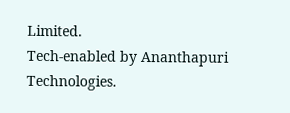Limited.
Tech-enabled by Ananthapuri Technologies.